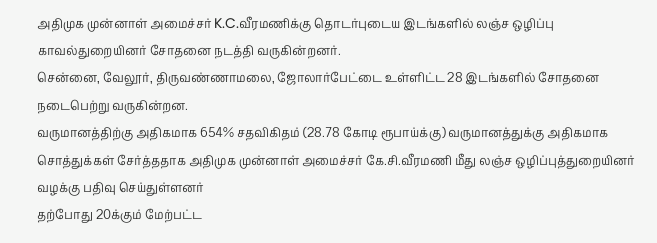அதிமுக முன்னாள் அமைச்சர் K.C.வீரமணிக்கு தொடர்புடைய இடங்களில் லஞ்ச ஒழிப்பு காவல்துறையினர் சோதனை நடத்தி வருகின்றனர்.
சென்னை, வேலூர், திருவண்ணாமலை, ஜோலார்பேட்டை உள்ளிட்ட 28 இடங்களில் சோதனை நடைபெற்று வருகின்றன.
வருமானத்திற்கு அதிகமாக 654% சதவிகிதம் (28.78 கோடி ரூபாய்க்கு) வருமானத்துக்கு அதிகமாக சொத்துக்கள் சேர்த்ததாக அதிமுக முன்னாள் அமைச்சர் கே.சி.வீரமணி மீது லஞ்ச ஒழிப்புத்துறையினர் வழக்கு பதிவு செய்துள்ளனர்
தற்போது 20க்கும் மேற்பட்ட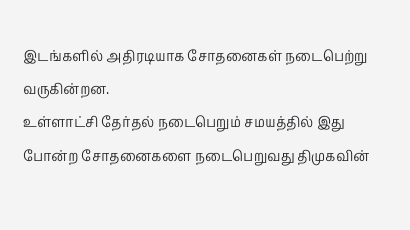இடங்களில் அதிரடியாக சோதனைகள் நடைபெற்று வருகின்றன.
உள்ளாட்சி தேர்தல் நடைபெறும் சமயத்தில் இது போன்ற சோதனைகளை நடைபெறுவது திமுகவின்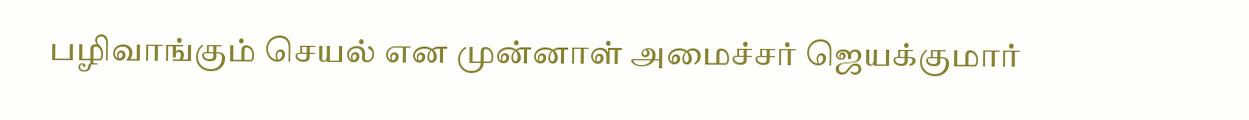பழிவாங்கும் செயல் என முன்னாள் அமைச்சர் ஜெயக்குமார்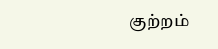குற்றம்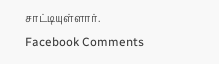சாட்டியுள்ளார்.
Facebook Comments